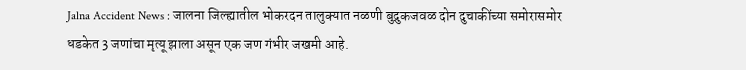Jalna Accident News : जालना जिल्ह्यातील भोकरदन तालुक्यात नळणी बुद्रुकजवळ दोन दुचाकींच्या समोरासमोर धडकेत 3 जणांचा मृत्यू झाला असून एक जण गंभीर जखमी आहे.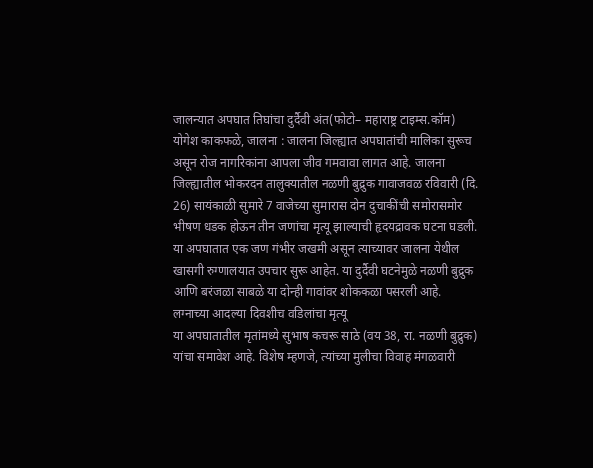जालन्यात अपघात तिघांचा दुर्दैवी अंत(फोटो– महाराष्ट्र टाइम्स.कॉम)
योगेश काकफळे, जालना : जालना जिल्ह्यात अपघातांची मालिका सुरूच असून रोज नागरिकांना आपला जीव गमवावा लागत आहे. जालना जिल्ह्यातील भोकरदन तालुक्यातील नळणी बुद्रुक गावाजवळ रविवारी (दि. 26) सायंकाळी सुमारे 7 वाजेच्या सुमारास दोन दुचाकींची समोरासमोर भीषण धडक होऊन तीन जणांचा मृत्यू झाल्याची हृदयद्रावक घटना घडली. या अपघातात एक जण गंभीर जखमी असून त्याच्यावर जालना येथील खासगी रुग्णालयात उपचार सुरू आहेत. या दुर्दैवी घटनेमुळे नळणी बुद्रुक आणि बरंजळा साबळे या दोन्ही गावांवर शोककळा पसरली आहे.
लग्नाच्या आदल्या दिवशीच वडिलांचा मृत्यू
या अपघातातील मृतांमध्ये सुभाष कचरू साठे (वय 38, रा. नळणी बुद्रुक) यांचा समावेश आहे. विशेष म्हणजे, त्यांच्या मुलीचा विवाह मंगळवारी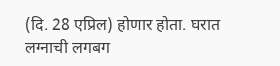(दि. 28 एप्रिल) होणार होता. घरात लग्नाची लगबग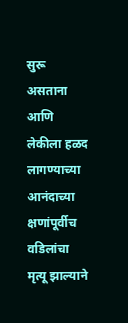सुरू असताना आणि लेकीला हळद लागण्याच्या आनंदाच्या क्षणांपूर्वीच वडिलांचा मृत्यू झाल्याने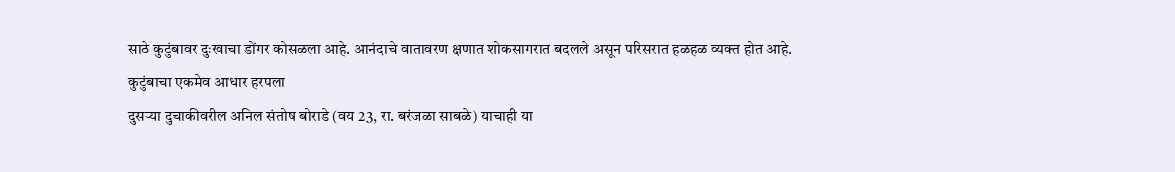साठे कुटुंबावर दुःखाचा डोंगर कोसळला आहे. आनंदाचे वातावरण क्षणात शोकसागरात बदलले असून परिसरात हळहळ व्यक्त होत आहे.
कुटुंबाचा एकमेव आधार हरपला
दुसऱ्या दुचाकीवरील अनिल संतोष बोराडे (वय 23, रा. बरंजळा साबळे) याचाही या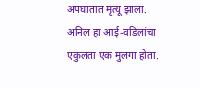अपघातात मृत्यू झाला. अनिल हा आई-वडिलांचा एकुलता एक मुलगा होता.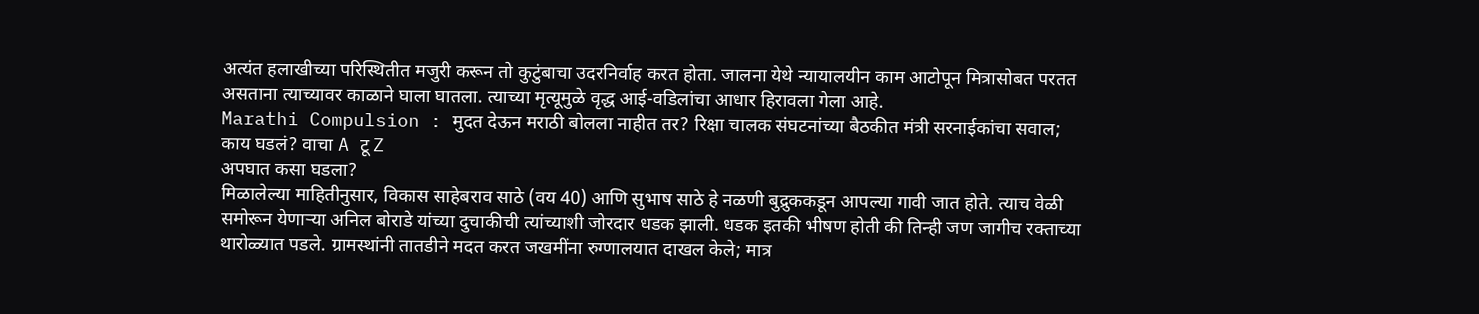अत्यंत हलाखीच्या परिस्थितीत मजुरी करून तो कुटुंबाचा उदरनिर्वाह करत होता. जालना येथे न्यायालयीन काम आटोपून मित्रासोबत परतत असताना त्याच्यावर काळाने घाला घातला. त्याच्या मृत्यूमुळे वृद्ध आई-वडिलांचा आधार हिरावला गेला आहे.
Marathi Compulsion : मुदत देऊन मराठी बोलला नाहीत तर? रिक्षा चालक संघटनांच्या बैठकीत मंत्री सरनाईकांचा सवाल; काय घडलं? वाचा A टू Z
अपघात कसा घडला?
मिळालेल्या माहितीनुसार, विकास साहेबराव साठे (वय 40) आणि सुभाष साठे हे नळणी बुद्रुककडून आपल्या गावी जात होते. त्याच वेळी समोरून येणाऱ्या अनिल बोराडे यांच्या दुचाकीची त्यांच्याशी जोरदार धडक झाली. धडक इतकी भीषण होती की तिन्ही जण जागीच रक्ताच्या थारोळ्यात पडले. ग्रामस्थांनी तातडीने मदत करत जखमींना रुग्णालयात दाखल केले; मात्र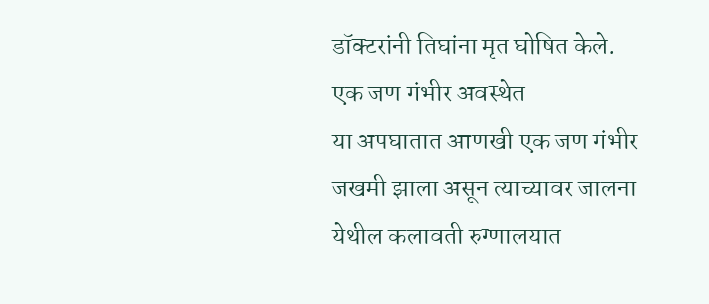डॉक्टरांनी तिघांना मृत घोषित केले.
एक जण गंभीर अवस्थेत
या अपघातात आणखी एक जण गंभीर जखमी झाला असून त्याच्यावर जालना येथील कलावती रुग्णालयात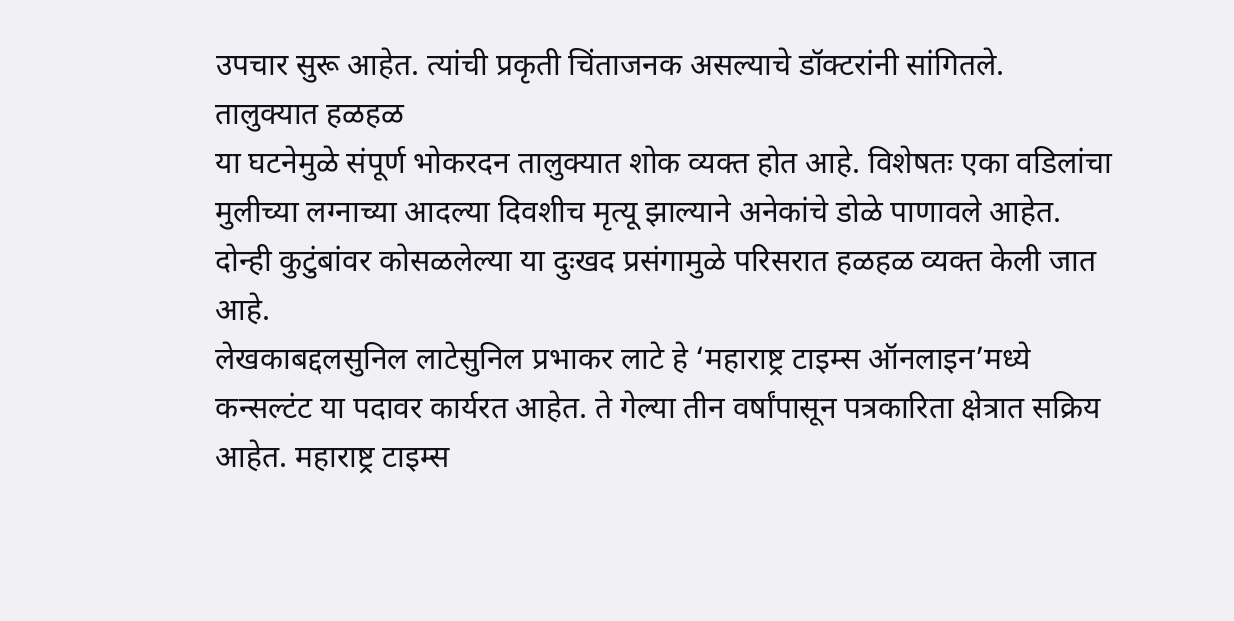उपचार सुरू आहेत. त्यांची प्रकृती चिंताजनक असल्याचे डॉक्टरांनी सांगितले.
तालुक्यात हळहळ
या घटनेमुळे संपूर्ण भोकरदन तालुक्यात शोक व्यक्त होत आहे. विशेषतः एका वडिलांचा मुलीच्या लग्नाच्या आदल्या दिवशीच मृत्यू झाल्याने अनेकांचे डोळे पाणावले आहेत. दोन्ही कुटुंबांवर कोसळलेल्या या दुःखद प्रसंगामुळे परिसरात हळहळ व्यक्त केली जात आहे.
लेखकाबद्दलसुनिल लाटेसुनिल प्रभाकर लाटे हे ‘महाराष्ट्र टाइम्स ऑनलाइन’मध्ये कन्सल्टंट या पदावर कार्यरत आहेत. ते गेल्या तीन वर्षांपासून पत्रकारिता क्षेत्रात सक्रिय आहेत. महाराष्ट्र टाइम्स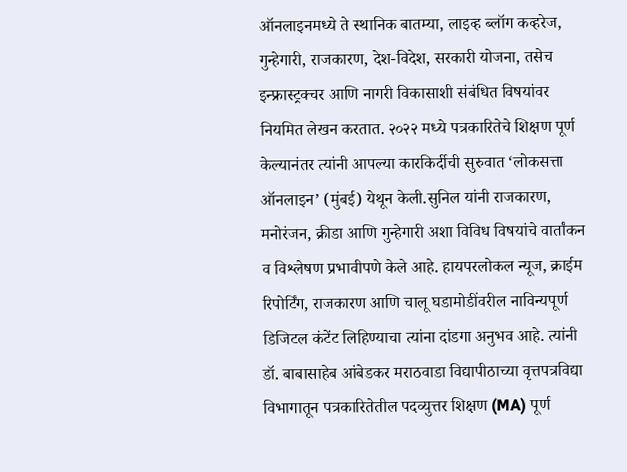ऑनलाइनमध्ये ते स्थानिक बातम्या, लाइव्ह ब्लॉग कव्हरेज, गुन्हेगारी, राजकारण, देश-विदेश, सरकारी योजना, तसेच इन्फ्रास्ट्रक्चर आणि नागरी विकासाशी संबंधित विषयांवर नियमित लेखन करतात. २०२२ मध्ये पत्रकारितेचे शिक्षण पूर्ण केल्यानंतर त्यांनी आपल्या कारकिर्दीची सुरुवात ‘लोकसत्ता ऑनलाइन’ (मुंबई) येथून केली.सुनिल यांनी राजकारण, मनोरंजन, क्रीडा आणि गुन्हेगारी अशा विविध विषयांचे वार्तांकन व विश्लेषण प्रभावीपणे केले आहे. हायपरलोकल न्यूज, क्राईम रिपोर्टिंग, राजकारण आणि चालू घडामोडींवरील नाविन्यपूर्ण डिजिटल कंटेंट लिहिण्याचा त्यांना दांडगा अनुभव आहे. त्यांनी डॉ. बाबासाहेब आंबेडकर मराठवाडा विद्यापीठाच्या वृत्तपत्रविद्या विभागातून पत्रकारितेतील पदव्युत्तर शिक्षण (MA) पूर्ण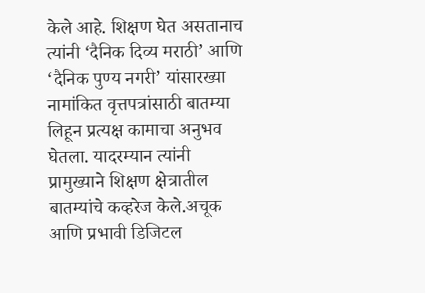केले आहे. शिक्षण घेत असतानाच त्यांनी ‘दैनिक दिव्य मराठी’ आणि ‘दैनिक पुण्य नगरी’ यांसारख्या नामांकित वृत्तपत्रांसाठी बातम्या लिहून प्रत्यक्ष कामाचा अनुभव घेतला. यादरम्यान त्यांनी प्रामुख्याने शिक्षण क्षेत्रातील बातम्यांचे कव्हरेज केले.अचूक आणि प्रभावी डिजिटल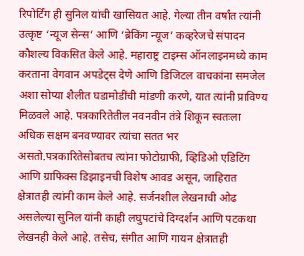रिपोर्टिंग ही सुनिल यांची खासियत आहे. गेल्या तीन वर्षांत त्यांनी उत्कृष्ट ‘न्यूज सेन्स’ आणि ‘ब्रेकिंग न्यूज’ कव्हरेजचे संपादन कौशल्य विकसित केले आहे. महाराष्ट्र टाइम्स ऑनलाइनमध्ये काम करताना वेगवान अपडेट्स देणे आणि डिजिटल वाचकांना समजेल अशा सोप्या शैलीत घडामोडींची मांडणी करणे, यात त्यांनी प्राविण्य मिळवले आहे. पत्रकारितेतील नवनवीन तंत्रे शिकून स्वतःला अधिक सक्षम बनवण्यावर त्यांचा सतत भर असतो.पत्रकारितेसोबतच त्यांना फोटोग्राफी, व्हिडिओ एडिटिंग आणि ग्राफिक्स डिझाइनची विशेष आवड असून, जाहिरात क्षेत्रातही त्यांनी काम केले आहे. सर्जनशील लेखनाची ओढ असलेल्या सुनिल यांनी काही लघुपटांचे दिग्दर्शन आणि पटकथा लेखनही केले आहे. तसेच, संगीत आणि गायन क्षेत्रातही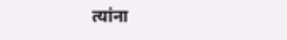त्यांना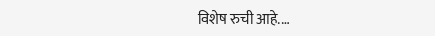विशेष रुची आहे.…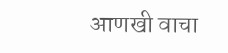आणखी वाचा